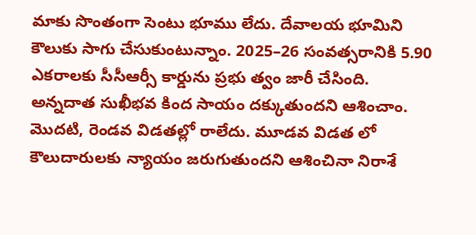మాకు సొంతంగా సెంటు భూము లేదు. దేవాలయ భూమిని కౌలుకు సాగు చేసుకుంటున్నాం. 2025–26 సంవత్సరానికి 5.90 ఎకరాలకు సీసీఆర్సీ కార్డును ప్రభు త్వం జారీ చేసింది. అన్నదాత సుఖీభవ కింద సాయం దక్కుతుందని ఆశించాం. మొదటి, రెండవ విడతల్లో రాలేదు. మూడవ విడత లో కౌలుదారులకు న్యాయం జరుగుతుందని ఆశించినా నిరాశే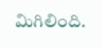మిగిలింది.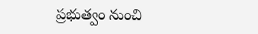ప్రభుత్వం నుంచి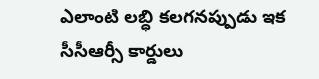ఎలాంటి లబ్ధి కలగనప్పుడు ఇక సీసీఆర్సీ కార్డులు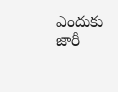ఎందుకు జారీ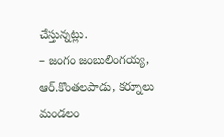చేస్తున్నట్లు.
– జంగం జంబులింగయ్య,
ఆర్.కొంతలపాడు, కర్నూలు మండలం